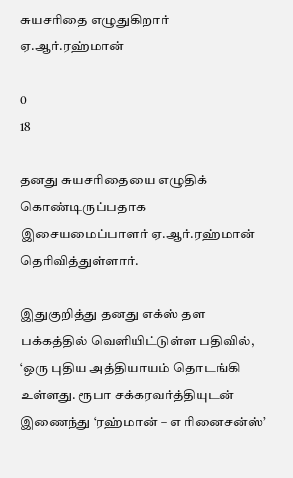சுயசரிதை எழுதுகிறார் ஏ.ஆர்.ரஹ்மான்

0
18

தனது சுயசரிதையை எழுதிக் கொண்டிருப்பதாக  இசையமைப்பாளர் ஏ.ஆர்.ரஹ்மான் தெரிவித்துள்ளார்.

இதுகுறித்து தனது எக்ஸ் தள பக்கத்தில் வெளியிட்டுள்ள பதிவில், ‘ஒரு புதிய அத்தியாயம் தொடங்கி உள்ளது. ரூபா சக்கரவர்த்தியுடன் இணைந்து ‘ரஹ்மான் – எ ரினைசன்ஸ்’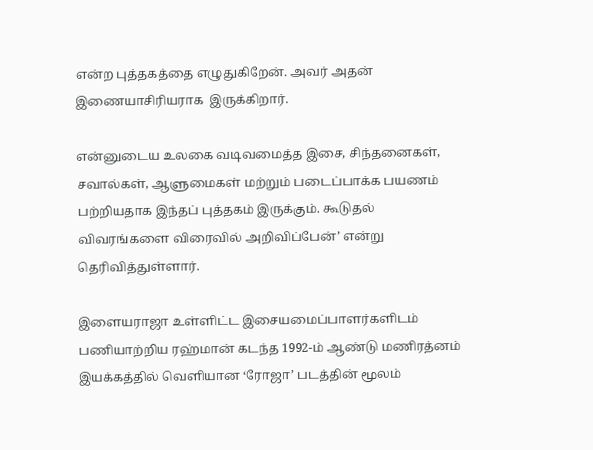என்ற புத்தகத்தை எழுதுகிறேன். அவர் அதன் இணையாசிரியராக  இருக்கிறார்.

என்னுடைய உலகை வடிவமைத்த இசை, சிந்தனைகள், சவால்கள், ஆளுமைகள் மற்றும் படைப்பாக்க பயணம் பற்றியதாக இந்தப் புத்தகம் இருக்கும். கூடுதல் விவரங்களை விரைவில் அறிவிப்பேன்’ என்று தெரிவித்துள்ளார்.

இளையராஜா உள்ளிட்ட இசையமைப்பாளர்களிடம் பணியாற்றிய ரஹ்மான் கடந்த 1992-ம் ஆண்டு மணிரத்னம் இயக்கத்தில் வெளியான ‘ரோஜா’ படத்தின் மூலம்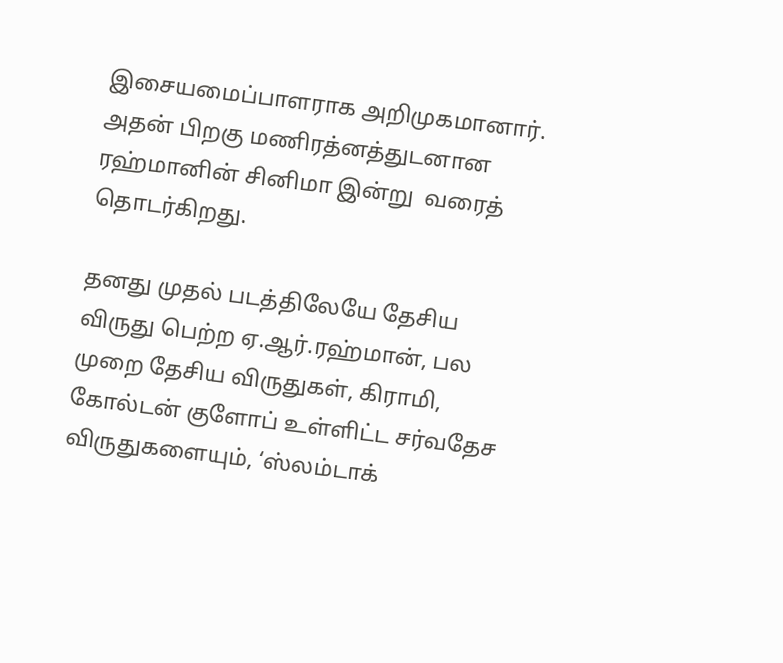இசையமைப்பாளராக அறிமுகமானார். அதன் பிறகு மணிரத்னத்துடனான ரஹ்மானின் சினிமா இன்று  வரைத் தொடர்கிறது.

தனது முதல் படத்திலேயே தேசிய விருது பெற்ற ஏ.ஆர்.ரஹ்மான், பல முறை தேசிய விருதுகள், கிராமி, கோல்டன் குளோப் உள்ளிட்ட சர்வதேச விருதுகளையும், ‘ஸ்லம்டாக்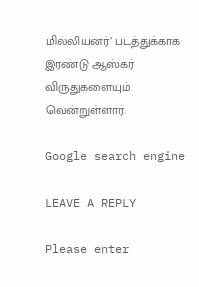மில்லியனர்’ படத்துக்காக இரண்டு ஆஸ்கர் விருதுகளையும் வென்றுள்ளார்.

Google search engine

LEAVE A REPLY

Please enter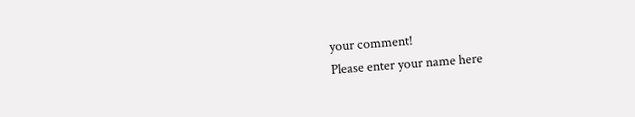your comment!
Please enter your name here